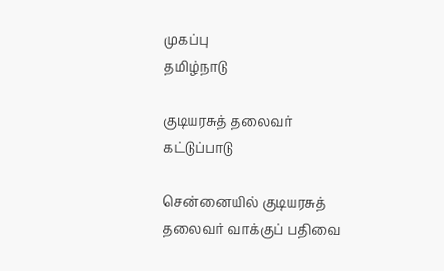முகப்பு
தமிழ்நாடு

குடியரசுத் தலைவர் கட்டுப்பாடு

சென்னையில் குடியரசுத் தலைவர் வாக்குப் பதிவை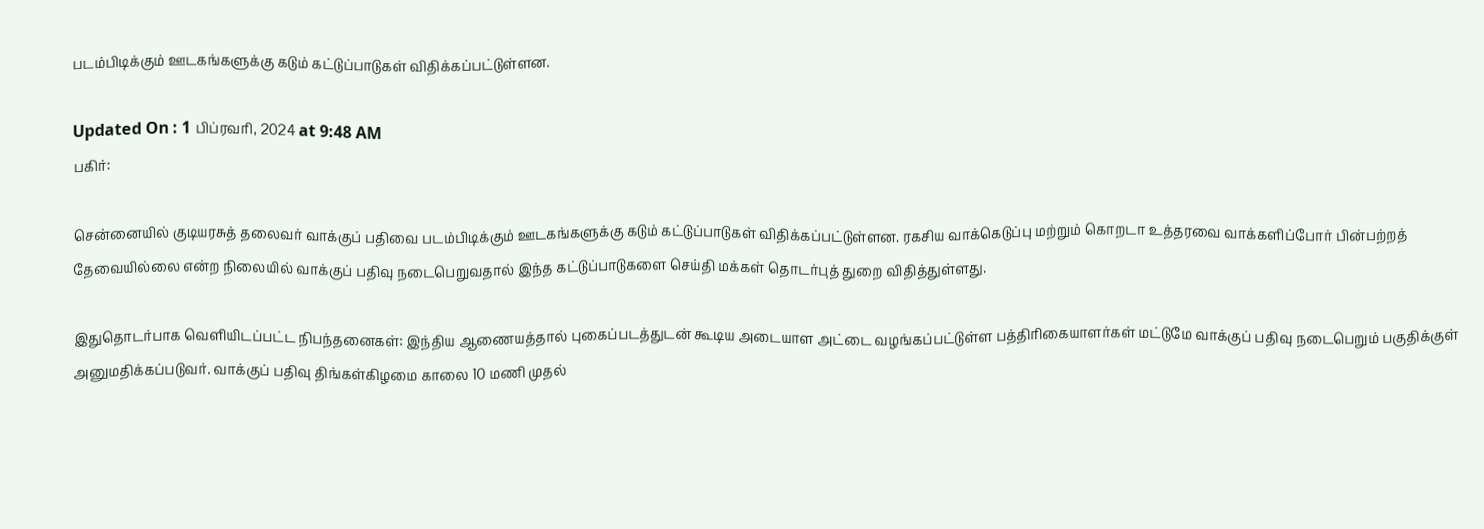படம்பிடிக்கும் ஊடகங்களுக்கு கடும் கட்டுப்பாடுகள் விதிக்கப்பட்டுள்ளன.

Updated On : 1 பிப்ரவரி, 2024 at 9:48 AM
பகிர்:

சென்னையில் குடியரசுத் தலைவர் வாக்குப் பதிவை படம்பிடிக்கும் ஊடகங்களுக்கு கடும் கட்டுப்பாடுகள் விதிக்கப்பட்டுள்ளன. ரகசிய வாக்கெடுப்பு மற்றும் கொறடா உத்தரவை வாக்களிப்போர் பின்பற்றத் தேவையில்லை என்ற நிலையில் வாக்குப் பதிவு நடைபெறுவதால் இந்த கட்டுப்பாடுகளை செய்தி மக்கள் தொடர்புத் துறை விதித்துள்ளது.

இதுதொடர்பாக வெளியிடப்பட்ட நிபந்தனைகள்: இந்திய ஆணையத்தால் புகைப்படத்துடன் கூடிய அடையாள அட்டை வழங்கப்பட்டுள்ள பத்திரிகையாளர்கள் மட்டுமே வாக்குப் பதிவு நடைபெறும் பகுதிக்குள் அனுமதிக்கப்படுவர். வாக்குப் பதிவு திங்கள்கிழமை காலை 10 மணி முதல்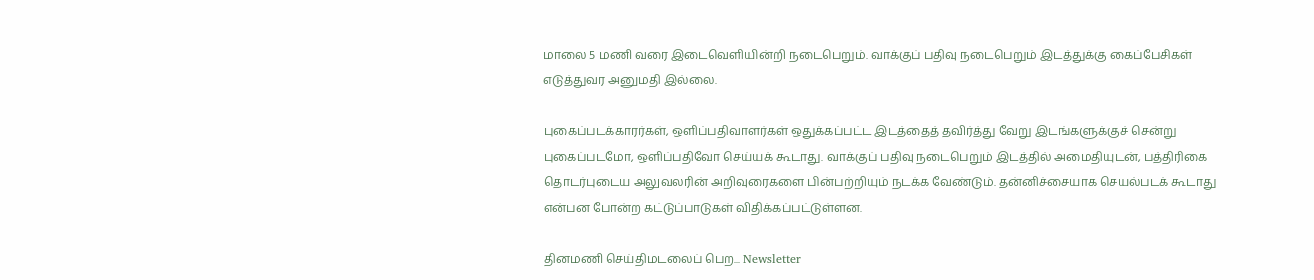மாலை 5 மணி வரை இடைவெளியின்றி நடைபெறும். வாக்குப் பதிவு நடைபெறும் இடத்துக்கு கைப்பேசிகள் எடுத்துவர அனுமதி இல்லை.

புகைப்படக்காரர்கள், ஒளிப்பதிவாளர்கள் ஒதுக்கப்பட்ட இடத்தைத் தவிர்த்து வேறு இடங்களுக்குச் சென்று புகைப்படமோ, ஒளிப்பதிவோ செய்யக் கூடாது. வாக்குப் பதிவு நடைபெறும் இடத்தில் அமைதியுடன், பத்திரிகை தொடர்புடைய அலுவலரின் அறிவுரைகளை பின்பற்றியும் நடக்க வேண்டும். தன்னிச்சையாக செயல்படக் கூடாது என்பன போன்ற கட்டுப்பாடுகள் விதிக்கப்பட்டுள்ளன.

தினமணி செய்திமடலைப் பெற... Newsletter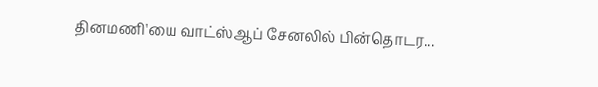தினமணி'யை வாட்ஸ்ஆப் சேனலில் பின்தொடர...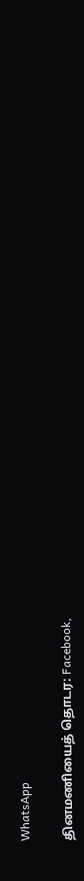WhatsApp

தினமணியைத் தொடர: Facebook,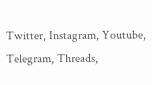Twitter, Instagram, Youtube, Telegram, Threads,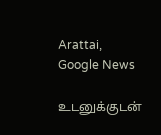Arattai, Google News

உடனுக்குடன்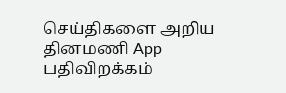செய்திகளை அறிய தினமணி App பதிவிறக்கம்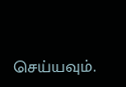செய்யவும்.